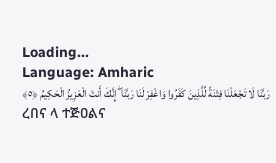Loading...
Language: Amharic
رَبَّنَا لَا تَجْعَلْنَا فِتْنَةً لِّلَّذِينَ كَفَرُوا وَاغْفِرْ لَنَا رَبَّنَا ۖ إِنَّكَ أَنتَ الْعَزِيزُ الْحَكِيمُ ﴿٥﴾
ረበና ላ ተጅዐልና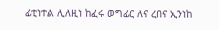ፊቲነተል ሊለዚነ ከፈሩ ወግፊር ለና ረበና ኢንነከ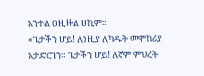አንተል ዐዚዙል ሀኪም።
«ጌታችን ሆይ! ለነዚያ ለካዱት መሞከሪያ አታድርገን። ጌታችን ሆይ! ለኛም ምህረት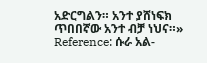አድርግልን። አንተ ያሸነፍክ ጥበበኛው አንተ ብቻ ነህና።»
Reference: ሱራ አል-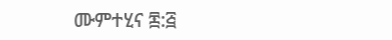ሙምተሂና ፷:፭